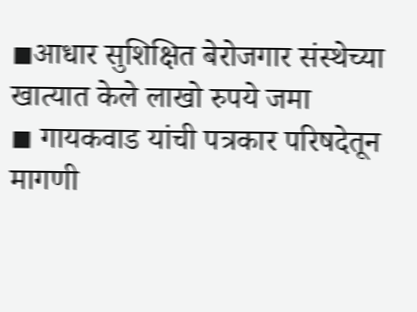◾आधार सुशिक्षित बेरोजगार संस्थेच्या खात्यात केले लाखो रुपये जमा
◾ गायकवाड यांची पत्रकार परिषदेतून मागणी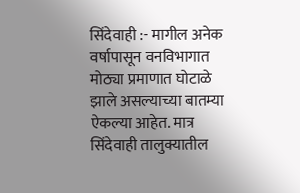सिंदेवाही :- मागील अनेक वर्षापासून वनविभागात मोठ्या प्रमाणात घोटाळे झाले असल्याच्या बातम्या ऐकल्या आहेत. मात्र सिंदेवाही तालुक्यातील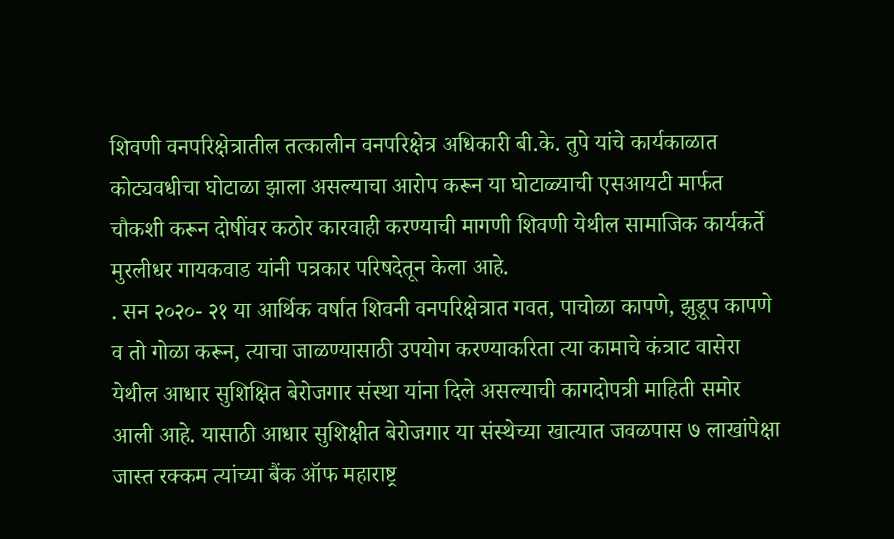शिवणी वनपरिक्षेत्रातील तत्कालीन वनपरिक्षेत्र अधिकारी बी.के. तुपे यांचे कार्यकाळात कोट्यवधीचा घोटाळा झाला असल्याचा आरोप करून या घोटाळ्याची एसआयटी मार्फत चौकशी करून दोषींवर कठोर कारवाही करण्याची मागणी शिवणी येथील सामाजिक कार्यकर्ते मुरलीधर गायकवाड यांनी पत्रकार परिषदेतून केला आहे.
. सन २०२०- २१ या आर्थिक वर्षात शिवनी वनपरिक्षेत्रात गवत, पाचोळा कापणे, झुडूप कापणे व तो गोळा करून, त्याचा जाळण्यासाठी उपयोग करण्याकरिता त्या कामाचे कंत्राट वासेरा येथील आधार सुशिक्षित बेरोजगार संस्था यांना दिले असल्याची कागदोपत्री माहिती समोर आली आहे. यासाठी आधार सुशिक्षीत बेरोजगार या संस्थेच्या खात्यात जवळपास ७ लाखांपेक्षा जास्त रक्कम त्यांच्या बैंक ऑफ महाराष्ट्र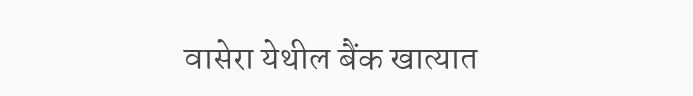वासेरा येथील बैंक खात्यात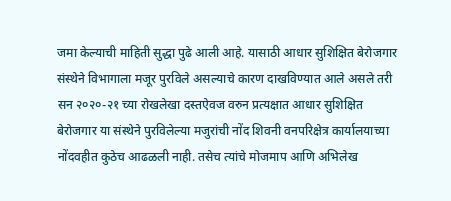जमा केल्याची माहिती सुद्धा पुढे आली आहे. यासाठी आधार सुशिक्षित बेरोजगार संस्थेने विभागाला मजूर पुरविले असल्याचे कारण दाखविण्यात आले असले तरी सन २०२०-२१ च्या रोखलेखा दस्तऐवज वरुन प्रत्यक्षात आधार सुशिक्षित बेरोजगार या संस्थेने पुरविलेल्या मजुरांची नोंद शिवनी वनपरिक्षेत्र कार्यालयाच्या नोंदवहीत कुठेच आढळली नाही. तसेच त्यांचे मोजमाप आणि अभिलेख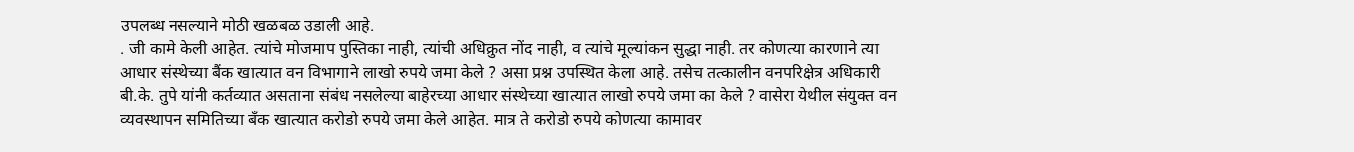उपलब्ध नसल्याने मोठी खळबळ उडाली आहे.
. जी कामे केली आहेत. त्यांचे मोजमाप पुस्तिका नाही, त्यांची अधिक्रुत नोंद नाही, व त्यांचे मूल्यांकन सुद्धा नाही. तर कोणत्या कारणाने त्या आधार संस्थेच्या बैंक खात्यात वन विभागाने लाखो रुपये जमा केले ? असा प्रश्न उपस्थित केला आहे. तसेच तत्कालीन वनपरिक्षेत्र अधिकारी बी.के. तुपे यांनी कर्तव्यात असताना संबंध नसलेल्या बाहेरच्या आधार संस्थेच्या खात्यात लाखो रुपये जमा का केले ? वासेरा येथील संयुक्त वन व्यवस्थापन समितिच्या बँक खात्यात करोडो रुपये जमा केले आहेत. मात्र ते करोडो रुपये कोणत्या कामावर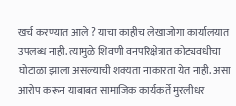खर्च करण्यात आले ? याचा काहीच लेखाजोगा कार्यालयात उपलब्ध नाही. त्यामुळे शिवणी वनपरिक्षेत्रात कोट्यवधीचा घोटाळा झाला असल्याची शक्यता नाकारता येत नाही. असा आरोप करून याबाबत सामाजिक कार्यकर्ते मुरलीधर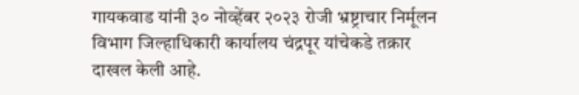गायकवाड यांनी ३० नोव्हेंबर २०२३ रोजी भ्रष्ट्राचार निर्मूलन विभाग जिल्हाधिकारी कार्यालय चंद्रपूर यांचेकडे तक्रार दाखल केली आहे.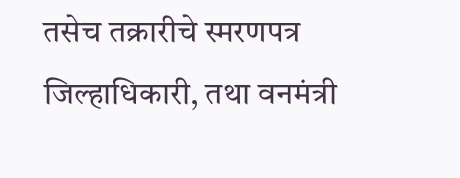तसेच तक्रारीचे स्मरणपत्र जिल्हाधिकारी, तथा वनमंत्री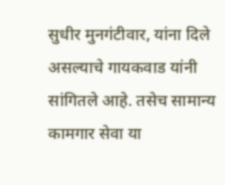सुधीर मुनगंटीवार, यांना दिले असल्याचे गायकवाड यांनी सांगितले आहे. तसेच सामान्य कामगार सेवा या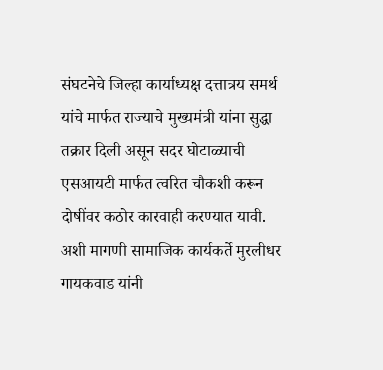संघटनेचे जिल्हा कार्याध्यक्ष दत्तात्रय समर्थ यांचे मार्फत राज्याचे मुख्यमंत्री यांना सुद्धा तक्रार दिली असून सदर घोटाळ्याची एसआयटी मार्फत त्वरित चौकशी करून दोषींवर कठोर कारवाही करण्यात यावी. अशी मागणी सामाजिक कार्यकर्ते मुरलीधर गायकवाड यांनी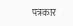पत्रकार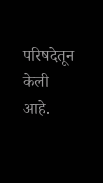परिषदेतून केली आहे.